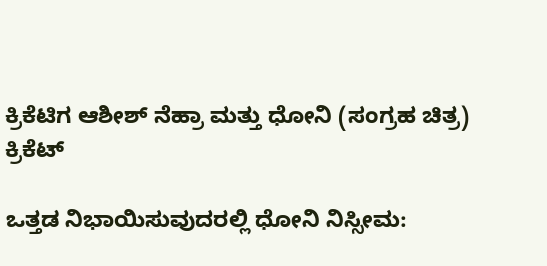ಕ್ರಿಕೆಟಿಗ ಆಶೀಶ್ ನೆಹ್ರಾ ಮತ್ತು ಧೋನಿ (ಸಂಗ್ರಹ ಚಿತ್ರ)
ಕ್ರಿಕೆಟ್

ಒತ್ತಡ ನಿಭಾಯಿಸುವುದರಲ್ಲಿ ಧೋನಿ ನಿಸ್ಸೀಮ: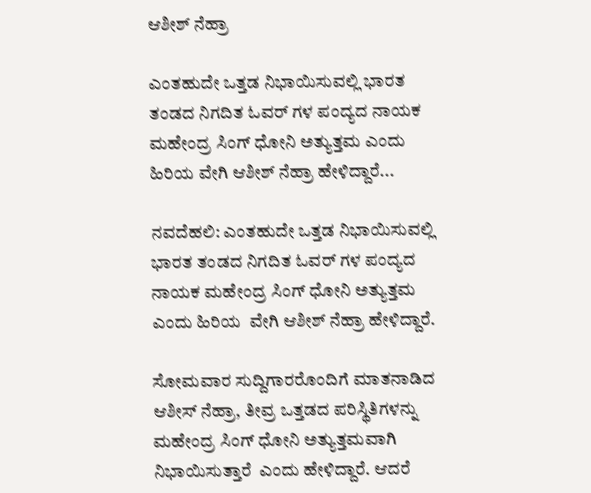ಆಶೀಶ್ ನೆಹ್ರಾ

ಎಂತಹುದೇ ಒತ್ತಡ ನಿಭಾಯಿಸುವಲ್ಲಿ ಭಾರತ ತಂಡದ ನಿಗದಿತ ಓವರ್ ಗಳ ಪಂದ್ಯದ ನಾಯಕ ಮಹೇಂದ್ರ ಸಿಂಗ್ ಧೋನಿ ಅತ್ಯುತ್ತಮ ಎಂದು ಹಿರಿಯ ವೇಗಿ ಆಶೀಶ್ ನೆಹ್ರಾ ಹೇಳಿದ್ದಾರೆ...

ನವದೆಹಲಿ: ಎಂತಹುದೇ ಒತ್ತಡ ನಿಭಾಯಿಸುವಲ್ಲಿ ಭಾರತ ತಂಡದ ನಿಗದಿತ ಓವರ್ ಗಳ ಪಂದ್ಯದ ನಾಯಕ ಮಹೇಂದ್ರ ಸಿಂಗ್ ಧೋನಿ ಅತ್ಯುತ್ತಮ ಎಂದು ಹಿರಿಯ  ವೇಗಿ ಆಶೀಶ್ ನೆಹ್ರಾ ಹೇಳಿದ್ದಾರೆ.

ಸೋಮವಾರ ಸುದ್ದಿಗಾರರೊಂದಿಗೆ ಮಾತನಾಡಿದ ಆಶೀಸ್ ನೆಹ್ರಾ, ತೀವ್ರ ಒತ್ತಡದ ಪರಿಸ್ಥಿತಿಗಳನ್ನು ಮಹೇಂದ್ರ ಸಿಂಗ್ ಧೋನಿ ಅತ್ಯುತ್ತಮವಾಗಿ ನಿಭಾಯಿಸುತ್ತಾರೆ  ಎಂದು ಹೇಳಿದ್ದಾರೆ. ಆದರೆ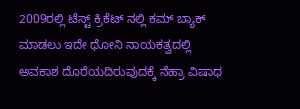2009ರಲ್ಲಿ ಟೆಸ್ಟ್ ಕ್ರಿಕೆಟ್ ನಲ್ಲಿ ಕಮ್ ಬ್ಯಾಕ್ ಮಾಡಲು ಇದೇ ಧೋನಿ ನಾಯಕತ್ವದಲ್ಲಿ ಅವಕಾಶ ದೊರೆಯದಿರುವುದಕ್ಕೆ ನೆಹ್ರಾ ವಿಷಾಧ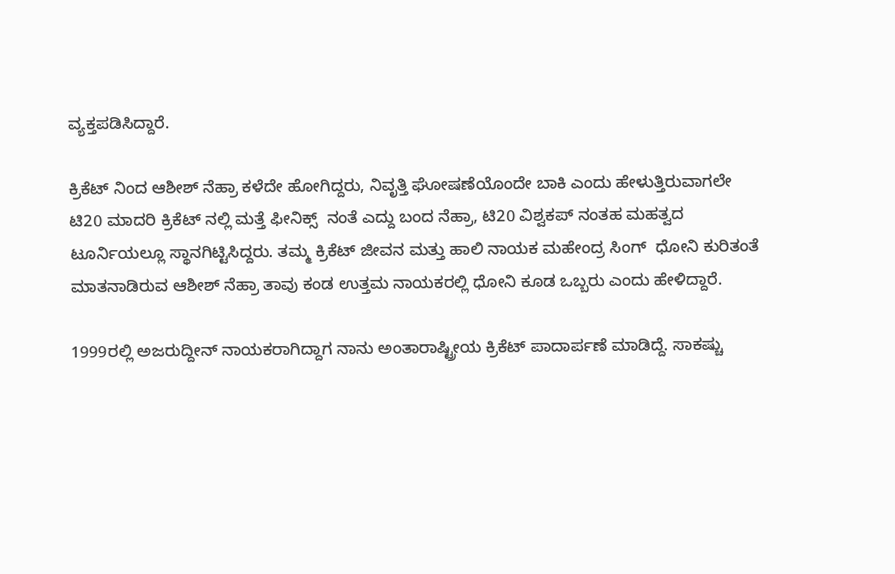ವ್ಯಕ್ತಪಡಿಸಿದ್ದಾರೆ.

ಕ್ರಿಕೆಟ್ ನಿಂದ ಆಶೀಶ್ ನೆಹ್ರಾ ಕಳೆದೇ ಹೋಗಿದ್ದರು, ನಿವೃತ್ತಿ ಘೋಷಣೆಯೊಂದೇ ಬಾಕಿ ಎಂದು ಹೇಳುತ್ತಿರುವಾಗಲೇ ಟಿ20 ಮಾದರಿ ಕ್ರಿಕೆಟ್ ನಲ್ಲಿ ಮತ್ತೆ ಫೀನಿಕ್ಸ್  ನಂತೆ ಎದ್ದು ಬಂದ ನೆಹ್ರಾ, ಟಿ20 ವಿಶ್ವಕಪ್ ನಂತಹ ಮಹತ್ವದ ಟೂರ್ನಿಯಲ್ಲೂ ಸ್ಥಾನಗಿಟ್ಟಿಸಿದ್ದರು. ತಮ್ಮ ಕ್ರಿಕೆಟ್ ಜೀವನ ಮತ್ತು ಹಾಲಿ ನಾಯಕ ಮಹೇಂದ್ರ ಸಿಂಗ್  ಧೋನಿ ಕುರಿತಂತೆ ಮಾತನಾಡಿರುವ ಆಶೀಶ್ ನೆಹ್ರಾ ತಾವು ಕಂಡ ಉತ್ತಮ ನಾಯಕರಲ್ಲಿ ಧೋನಿ ಕೂಡ ಒಬ್ಬರು ಎಂದು ಹೇಳಿದ್ದಾರೆ.

1999ರಲ್ಲಿ ಅಜರುದ್ದೀನ್ ನಾಯಕರಾಗಿದ್ದಾಗ ನಾನು ಅಂತಾರಾಷ್ಟ್ರೀಯ ಕ್ರಿಕೆಟ್ ಪಾದಾರ್ಪಣೆ ಮಾಡಿದ್ದೆ. ಸಾಕಷ್ಚು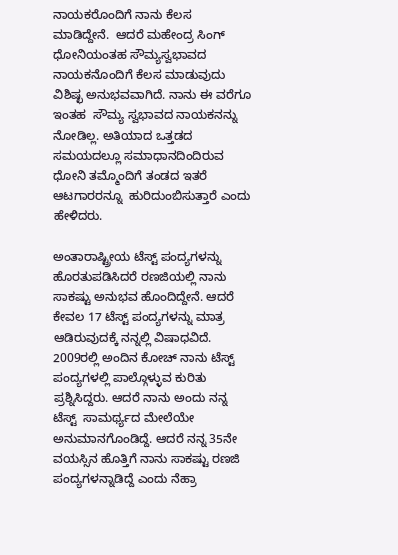ನಾಯಕರೊಂದಿಗೆ ನಾನು ಕೆಲಸ ಮಾಡಿದ್ದೇನೆ.  ಆದರೆ ಮಹೇಂದ್ರ ಸಿಂಗ್ ಧೋನಿಯಂತಹ ಸೌಮ್ಯಸ್ವಭಾವದ ನಾಯಕನೊಂದಿಗೆ ಕೆಲಸ ಮಾಡುವುದು ವಿಶಿಷ್ಛ ಅನುಭವವಾಗಿದೆ. ನಾನು ಈ ವರೆಗೂ ಇಂತಹ  ಸೌಮ್ಯ ಸ್ವಭಾವದ ನಾಯಕನನ್ನು ನೋಡಿಲ್ಲ. ಅತಿಯಾದ ಒತ್ತಡದ ಸಮಯದಲ್ಲೂ ಸಮಾಧಾನದಿಂದಿರುವ ಧೋನಿ ತಮ್ಮೊಂದಿಗೆ ತಂಡದ ಇತರೆ ಆಟಗಾರರನ್ನೂ  ಹುರಿದುಂಬಿಸುತ್ತಾರೆ ಎಂದು ಹೇಳಿದರು.

ಅಂತಾರಾಷ್ಟ್ರೀಯ ಟೆಸ್ಟ್ ಪಂದ್ಯಗಳನ್ನು ಹೊರತುಪಡಿಸಿದರೆ ರಣಜಿಯಲ್ಲಿ ನಾನು ಸಾಕಷ್ಟು ಅನುಭವ ಹೊಂದಿದ್ದೇನೆ. ಆದರೆ ಕೇವಲ 17 ಟೆಸ್ಟ್ ಪಂದ್ಯಗಳನ್ನು ಮಾತ್ರ  ಆಡಿರುವುದಕ್ಕೆ ನನ್ನಲ್ಲಿ ವಿಷಾಧವಿದೆ. 2009ರಲ್ಲಿ ಅಂದಿನ ಕೋಚ್ ನಾನು ಟೆಸ್ಟ್ ಪಂದ್ಯಗಳಲ್ಲಿ ಪಾಲ್ಗೊಳ್ಳುವ ಕುರಿತು ಪ್ರಶ್ನಿಸಿದ್ದರು. ಆದರೆ ನಾನು ಅಂದು ನನ್ನ ಟೆಸ್ಟ್  ಸಾಮರ್ಥ್ಯದ ಮೇಲೆಯೇ ಅನುಮಾನಗೊಂಡಿದ್ದೆ. ಆದರೆ ನನ್ನ 35ನೇ ವಯಸ್ಸಿನ ಹೊತ್ತಿಗೆ ನಾನು ಸಾಕಷ್ಟು ರಣಜಿ ಪಂದ್ಯಗಳನ್ನಾಡಿದ್ದೆ ಎಂದು ನೆಹ್ರಾ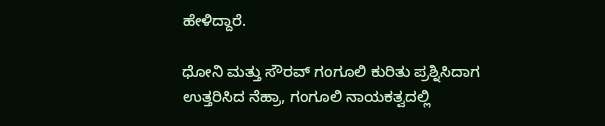ಹೇಳಿದ್ದಾರೆ.

ಧೋನಿ ಮತ್ತು ಸೌರವ್ ಗಂಗೂಲಿ ಕುರಿತು ಪ್ರಶ್ನಿಸಿದಾಗ ಉತ್ತರಿಸಿದ ನೆಹ್ರಾ, ಗಂಗೂಲಿ ನಾಯಕತ್ವದಲ್ಲಿ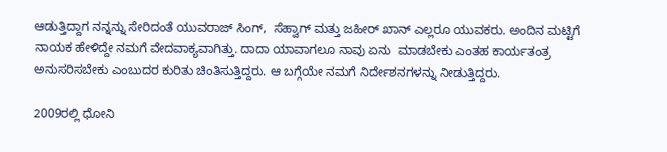ಆಡುತ್ತಿದ್ದಾಗ ನನ್ನನ್ನು ಸೇರಿದಂತೆ ಯುವರಾಜ್ ಸಿಂಗ್,  ಸೆಹ್ವಾಗ್ ಮತ್ತು ಜಹೀರ್ ಖಾನ್ ಎಲ್ಲರೂ ಯುವಕರು. ಅಂದಿನ ಮಟ್ಟಿಗೆ ನಾಯಕ ಹೇಳಿದ್ದೇ ನಮಗೆ ವೇದವಾಕ್ಯವಾಗಿತ್ತು. ದಾದಾ ಯಾವಾಗಲೂ ನಾವು ಏನು  ಮಾಡಬೇಕು ಎಂತಹ ಕಾರ್ಯತಂತ್ರ ಅನುಸರಿಸಬೇಕು ಎಂಬುದರ ಕುರಿತು ಚಿಂತಿಸುತ್ತಿದ್ದರು. ಆ ಬಗ್ಗೆಯೇ ನಮಗೆ ನಿರ್ದೇಶನಗಳನ್ನು ನೀಡುತ್ತಿದ್ದರು.

2009ರಲ್ಲಿ ಧೋನಿ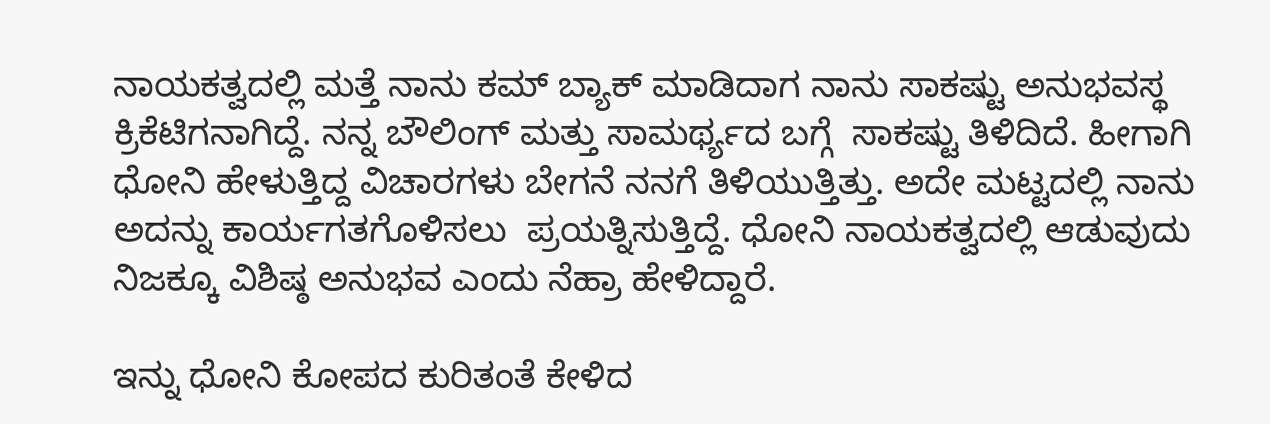ನಾಯಕತ್ವದಲ್ಲಿ ಮತ್ತೆ ನಾನು ಕಮ್ ಬ್ಯಾಕ್ ಮಾಡಿದಾಗ ನಾನು ಸಾಕಷ್ಟು ಅನುಭವಸ್ಥ ಕ್ರಿಕೆಟಿಗನಾಗಿದ್ದೆ. ನನ್ನ ಬೌಲಿಂಗ್ ಮತ್ತು ಸಾಮರ್ಥ್ಯದ ಬಗ್ಗೆ  ಸಾಕಷ್ಟು ತಿಳಿದಿದೆ. ಹೀಗಾಗಿ ಧೋನಿ ಹೇಳುತ್ತಿದ್ದ ವಿಚಾರಗಳು ಬೇಗನೆ ನನಗೆ ತಿಳಿಯುತ್ತಿತ್ತು. ಅದೇ ಮಟ್ಟದಲ್ಲಿ ನಾನು ಅದನ್ನು ಕಾರ್ಯಗತಗೊಳಿಸಲು  ಪ್ರಯತ್ನಿಸುತ್ತಿದ್ದೆ. ಧೋನಿ ನಾಯಕತ್ವದಲ್ಲಿ ಆಡುವುದು ನಿಜಕ್ಕೂ ವಿಶಿಷ್ಠ ಅನುಭವ ಎಂದು ನೆಹ್ರಾ ಹೇಳಿದ್ದಾರೆ.

ಇನ್ನು ಧೋನಿ ಕೋಪದ ಕುರಿತಂತೆ ಕೇಳಿದ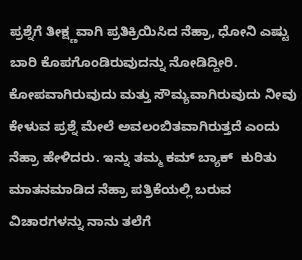ಪ್ರಶ್ನೆಗೆ ತೀಕ್ಷ್ಣವಾಗಿ ಪ್ರತಿಕ್ರಿಯಿಸಿದ ನೆಹ್ರಾ, ಧೋನಿ ಎಷ್ಟು ಬಾರಿ ಕೊಪಗೊಂಡಿರುವುದನ್ನು ನೋಡಿದ್ದೀರಿ.  ಕೋಪವಾಗಿರುವುದು ಮತ್ತು ಸೌಮ್ಯವಾಗಿರುವುದು ನೀವು ಕೇಳುವ ಪ್ರಶ್ನೆ ಮೇಲೆ ಅವಲಂಬಿತವಾಗಿರುತ್ತದೆ ಎಂದು ನೆಹ್ರಾ ಹೇಳಿದರು. ಇನ್ನು ತಮ್ಮ ಕಮ್ ಬ್ಯಾಕ್  ಕುರಿತು ಮಾತನಮಾಡಿದ ನೆಹ್ರಾ ಪತ್ರಿಕೆಯಲ್ಲಿ ಬರುವ ವಿಚಾರಗಳನ್ನು ನಾನು ತಲೆಗೆ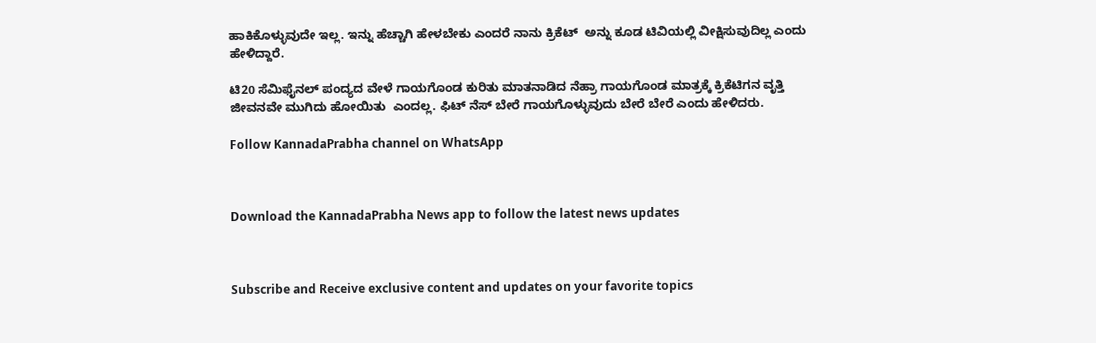ಹಾಕಿಕೊಳ್ಳುವುದೇ ಇಲ್ಲ. ಇನ್ನು ಹೆಚ್ಚಾಗಿ ಹೇಳಬೇಕು ಎಂದರೆ ನಾನು ಕ್ರಿಕೆಟ್  ಅನ್ನು ಕೂಡ ಟಿವಿಯಲ್ಲಿ ವೀಕ್ಷಿಸುವುದಿಲ್ಲ ಎಂದು ಹೇಳಿದ್ದಾರೆ.

ಟಿ20 ಸೆಮಿಫೈನಲ್ ಪಂದ್ಯದ ವೇಳೆ ಗಾಯಗೊಂಡ ಕುರಿತು ಮಾತನಾಡಿದ ನೆಹ್ರಾ ಗಾಯಗೊಂಡ ಮಾತ್ರಕ್ಕೆ ಕ್ರಿಕೆಟಿಗನ ವೃತ್ತಿ ಜೀವನವೇ ಮುಗಿದು ಹೋಯಿತು  ಎಂದಲ್ಲ. ಫಿಟ್ ನೆಸ್ ಬೇರೆ ಗಾಯಗೊಳ್ಳುವುದು ಬೇರೆ ಬೇರೆ ಎಂದು ಹೇಳಿದರು.

Follow KannadaPrabha channel on WhatsApp



Download the KannadaPrabha News app to follow the latest news updates



Subscribe and Receive exclusive content and updates on your favorite topics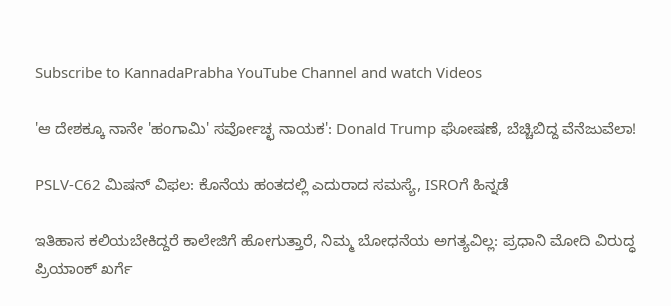Subscribe to KannadaPrabha YouTube Channel and watch Videos

'ಆ ದೇಶಕ್ಕೂ ನಾನೇ 'ಹಂಗಾಮಿ' ಸರ್ವೋಚ್ಛ ನಾಯಕ': Donald Trump ಘೋಷಣೆ, ಬೆಚ್ಚಿಬಿದ್ದ ವೆನೆಜುವೆಲಾ!

PSLV-C62 ಮಿಷನ್ ವಿಫಲ: ಕೊನೆಯ ಹಂತದಲ್ಲಿ ಎದುರಾದ ಸಮಸ್ಯೆ, ISROಗೆ ಹಿನ್ನಡೆ

ಇತಿಹಾಸ ಕಲಿಯಬೇಕಿದ್ದರೆ ಕಾಲೇಜಿಗೆ ಹೋಗುತ್ತಾರೆ, ನಿಮ್ಮ ಬೋಧನೆಯ ಅಗತ್ಯವಿಲ್ಲ: ಪ್ರಧಾನಿ ಮೋದಿ ವಿರುದ್ಧ ಪ್ರಿಯಾಂಕ್ ಖರ್ಗೆ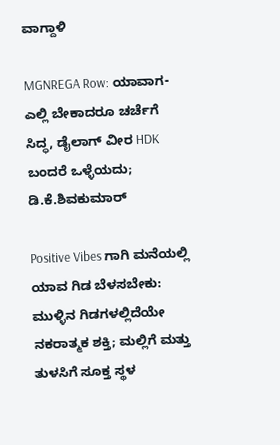ವಾಗ್ದಾಳಿ

MGNREGA Row: ಯಾವಾಗ-ಎಲ್ಲಿ ಬೇಕಾದರೂ ಚರ್ಚೆಗೆ ಸಿದ್ಧ, ಡೈಲಾಗ್‌ ವೀರ HDK ಬಂದರೆ ಒಳ್ಳೆಯದು; ಡಿ.ಕೆ.ಶಿವಕುಮಾರ್

Positive Vibes ಗಾಗಿ ಮನೆಯಲ್ಲಿ ಯಾವ ಗಿಡ ಬೆಳಸಬೇಕು: ಮುಳ್ಳಿನ ಗಿಡಗಳಲ್ಲಿದೆಯೇ ನಕರಾತ್ಮಕ ಶಕ್ತಿ; ಮಲ್ಲಿಗೆ ಮತ್ತು ತುಳಸಿಗೆ ಸೂಕ್ತ ಸ್ಥಳ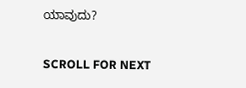ಯಾವುದು?

SCROLL FOR NEXT